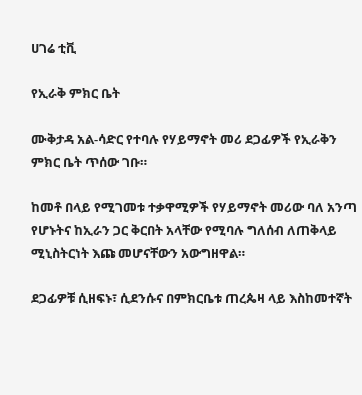ሀገሬ ቲቪ

የኢራቅ ምክር ቤት

ሙቅታዳ አል-ሳድር የተባሉ የሃይማኖት መሪ ደጋፊዎች የኢራቅን ምክር ቤት ጥሰው ገቡ።

ከመቶ በላይ የሚገመቱ ተቃዋሚዎች የሃይማኖት መሪው ባለ አንጣ የሆኑትና ከኢራን ጋር ቅርበት አላቸው የሚባሉ ግለሰብ ለጠቅላይ ሚኒስትርነት እጩ መሆናቸውን አውግዘዋል።

ደጋፊዎቹ ሲዘፍኑ፣ ሲደንሱና በምክርቤቱ ጠረጴዛ ላይ እስከመተኛት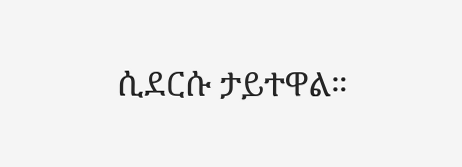ሲደርሱ ታይተዋል።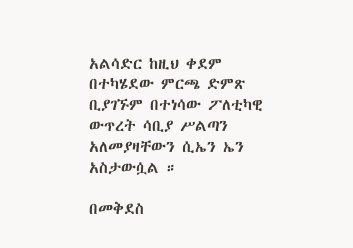አልሳድር ከዚህ ቀደም በተካሄደው ምርጫ ድምጽ ቢያገኙም በተነሳው ፖለቲካዊ ውጥረት ሳቢያ ሥልጣን አለመያዛቸውን ሲኤን ኤን አስታውሷል ።

በመቅደስ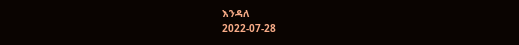እንዳለ
2022-07-28